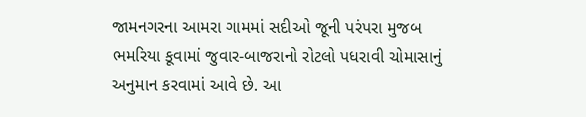જામનગરના આમરા ગામમાં સદીઓ જૂની પરંપરા મુજબ ભમરિયા કૂવામાં જુવાર-બાજરાનો રોટલો પધરાવી ચોમાસાનું અનુમાન કરવામાં આવે છે. આ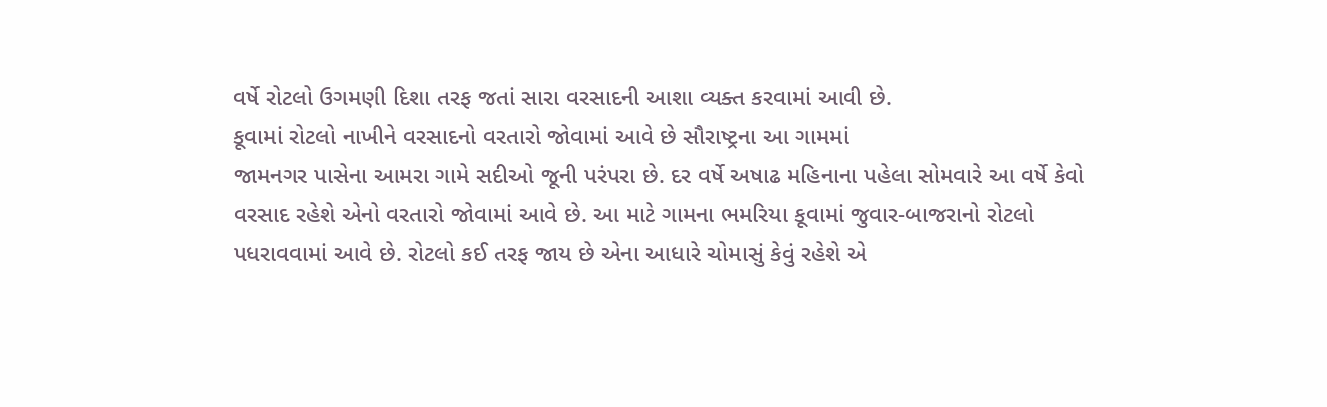વર્ષે રોટલો ઉગમણી દિશા તરફ જતાં સારા વરસાદની આશા વ્યક્ત કરવામાં આવી છે.
કૂવામાં રોટલો નાખીને વરસાદનો વરતારો જોવામાં આવે છે સૌરાષ્ટ્રના આ ગામમાં
જામનગર પાસેના આમરા ગામે સદીઓ જૂની પરંપરા છે. દર વર્ષે અષાઢ મહિનાના પહેલા સોમવારે આ વર્ષે કેવો વરસાદ રહેશે એનો વરતારો જોવામાં આવે છે. આ માટે ગામના ભમરિયા કૂવામાં જુવાર-બાજરાનો રોટલો પધરાવવામાં આવે છે. રોટલો કઈ તરફ જાય છે એના આધારે ચોમાસું કેવું રહેશે એ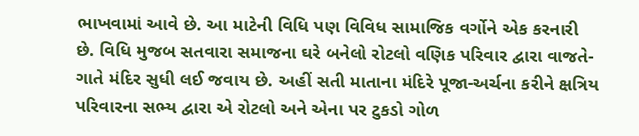ભાખવામાં આવે છે. આ માટેની વિધિ પણ વિવિધ સામાજિક વર્ગોને એક કરનારી છે. વિધિ મુજબ સતવારા સમાજના ઘરે બનેલો રોટલો વણિક પરિવાર દ્વારા વાજતે-ગાતે મંદિર સુધી લઈ જવાય છે. અહીં સતી માતાના મંદિરે પૂજા-અર્ચના કરીને ક્ષત્રિય પરિવારના સભ્ય દ્વારા એ રોટલો અને એના પર ટુકડો ગોળ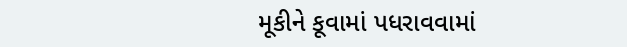મૂકીને કૂવામાં પધરાવવામાં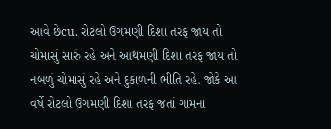આવે છેcu. રોટલો ઉગમણી દિશા તરફ જાય તો ચોમાસું સારું રહે અને આથમણી દિશા તરફ જાય તો નબળું ચોમાસું રહે અને દુકાળની ભીતિ રહે. જોકે આ વર્ષે રોટલો ઉગમણી દિશા તરફ જતાં ગામના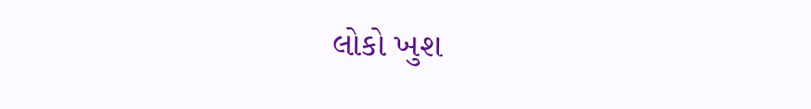લોકો ખુશ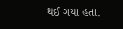થઈ ગયા હતા.